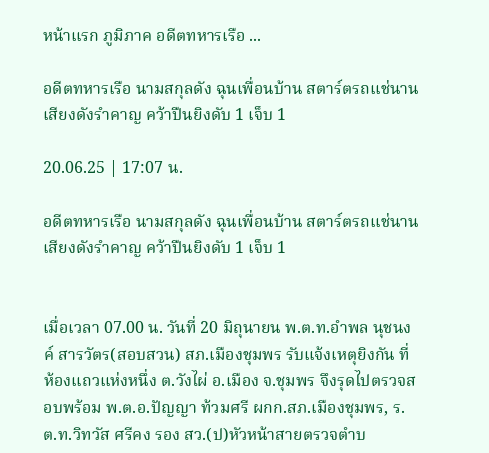หน้าแรก ภูมิภาค อดีตทหารเรือ ...

อดีตทหารเรือ นามสกุลดัง ฉุนเพื่อนบ้าน สตาร์ตรถแช่นาน เสียงดังรำคาญ คว้าปืนยิงดับ 1 เจ็บ 1

20.06.25 | 17:07 น.

อดีตทหารเรือ นามสกุลดัง ฉุนเพื่อนบ้าน สตาร์ตรถแช่นาน เสียงดังรำคาญ คว้าปืนยิงดับ 1 เจ็บ 1


เมื่อเวลา 07.00 น. วันที่ 20 มิถุนายน พ.ต.ท.อำพล นุชนงค์ สารวัตร(สอบสวน) สภ.เมืองชุมพร รับแจ้งเหตุยิงกัน ที่ห้องแถวแห่งหนึ่ง ต.วังไผ่ อ.เมือง จ.ชุมพร จึงรุดไปตรวจสอบพร้อม พ.ต.อ.ปัญญา ท้วมศรี ผกก.สภ.เมืองชุมพร, ร.ต.ท.วิทวัส ศรีคง รอง สว.(ป)หัวหน้าสายตรวจตำบ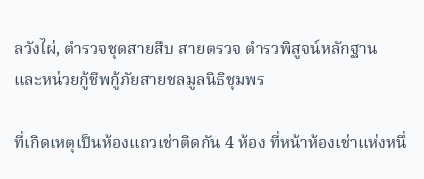ลวังไผ่, ตำรวจชุดสายสืบ สายตรวจ ตำรวพิสูจน์หลักฐาน และหน่วยกู้ชีพกู้ภัยสายชลมูลนิธิชุมพร

ที่เกิดเหตุเป็นห้องแถวเช่าติดกัน 4 ห้อง ที่หน้าห้องเช่าแห่งหนึ่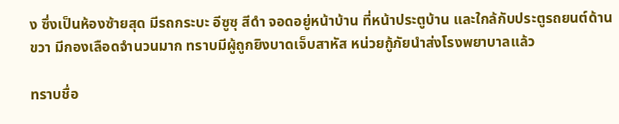ง ซึ่งเป็นห้องซ้ายสุด มีรถกระบะ อีซูซุ สีดำ จอดอยู่หน้าบ้าน ที่หน้าประตูบ้าน และใกล้กับประตูรถยนต์ด้านขวา มีกองเลือดจำนวนมาก ทราบมีผู้ถูกยิงบาดเจ็บสาหัส หน่วยกู้ภัยนำส่งโรงพยาบาลแล้ว

ทราบชื่อ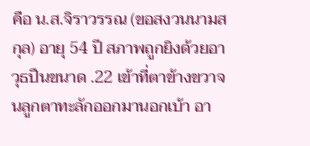คือ น.ส.จิราวรรณ (ขอสงวนนามสกุล) อายุ 54 ปี สภาพถูกยิงด้วยอาวุธปืนขนาด .22 เข้าที่ตาข้างขวาจนลูกตาทะลักออกมานอกเบ้า อา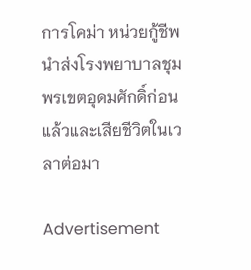การโคม่า หน่วยกู้ชีพนำส่งโรงพยาบาลชุมพรเขตอุดมศักดิ์ก่อนแล้วและเสียชีวิตในเวลาต่อมา

Advertisement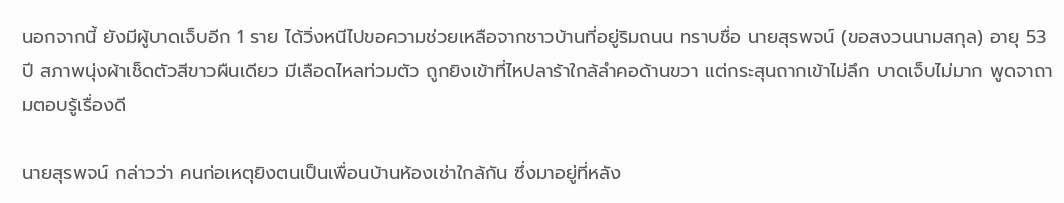นอกจากนี้ ยังมีผู้บาดเจ็บอีก 1 ราย ได้วิ่งหนีไปขอความช่วยเหลือจากชาวบ้านที่อยู่ริมถนน ทราบชื่อ นายสุรพจน์ (ขอสงวนนามสกุล) อายุ 53 ปี สภาพนุ่งผ้าเช็ดตัวสีขาวผืนเดียว มีเลือดไหลท่วมตัว ถูกยิงเข้าที่ไหปลาร้าใกล้ลำคอด้านขวา แต่กระสุนถากเข้าไม่ลึก บาดเจ็บไม่มาก พูดจาถามตอบรู้เรื่องดี

นายสุรพจน์ กล่าวว่า คนก่อเหตุยิงตนเป็นเพื่อนบ้านห้องเช่าใกล้กัน ซึ่งมาอยู่ที่หลัง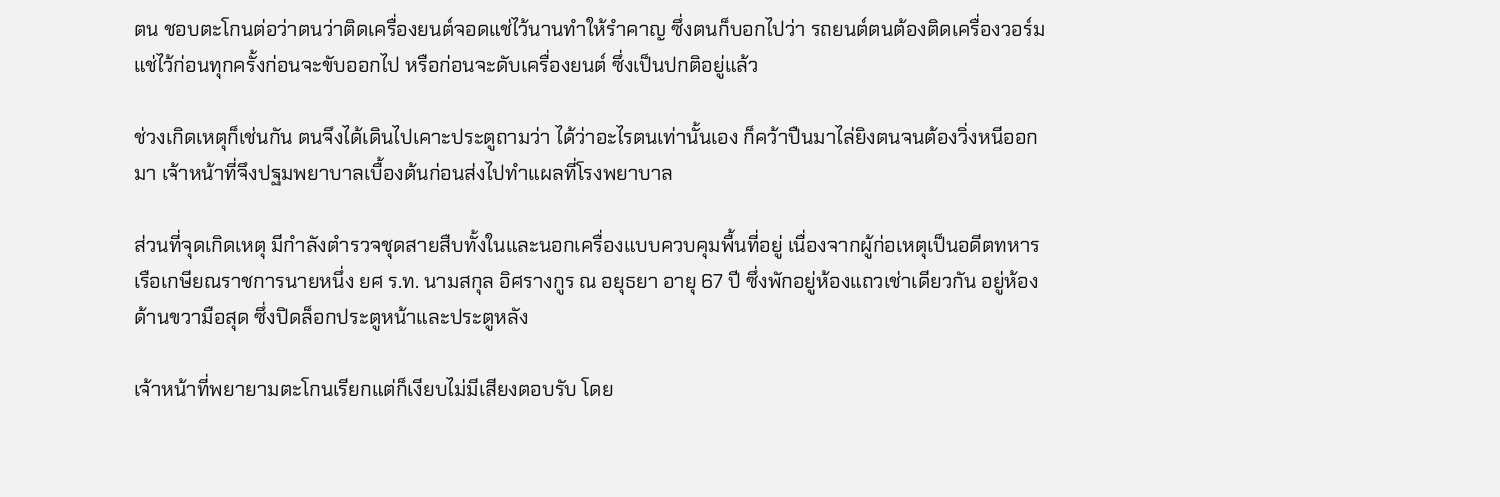ตน ชอบตะโกนต่อว่าตนว่าติดเครื่องยนต์จอดแช่ไว้นานทำให้รำคาญ ซึ่งตนก็บอกไปว่า รถยนต์ตนต้องติดเครื่องวอร์มแช่ไว้ก่อนทุกครั้งก่อนจะขับออกไป หรือก่อนจะดับเครื่องยนต์ ซึ่งเป็นปกติอยู่แล้ว

ช่วงเกิดเหตุก็เช่นกัน ตนจึงได้เดินไปเคาะประตูถามว่า ได้ว่าอะไรตนเท่านั้นเอง ก็คว้าปืนมาไล่ยิงตนจนต้องวิ่งหนีออกมา เจ้าหน้าที่จึงปฐมพยาบาลเบื้องต้นก่อนส่งไปทำแผลที่โรงพยาบาล

ส่วนที่จุดเกิดเหตุ มีกำลังตำรวจชุดสายสืบทั้งในและนอกเครื่องแบบควบคุมพื้นที่อยู่ เนื่องจากผู้ก่อเหตุเป็นอดีตทหารเรือเกษียณราชการนายหนึ่ง ยศ ร.ท. นามสกุล อิศรางกูร ณ อยุธยา อายุ 67 ปี ซึ่งพักอยู่ห้องแถวเช่าเดียวกัน อยู่ห้องด้านขวามือสุด ซึ่งปิดล็อกประตูหน้าและประตูหลัง

เจ้าหน้าที่พยายามตะโกนเรียกแต่ก็เงียบไม่มีเสียงตอบรับ โดย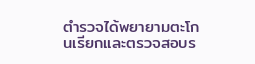ตำรวจได้พยายามตะโกนเรียกและตรวจสอบร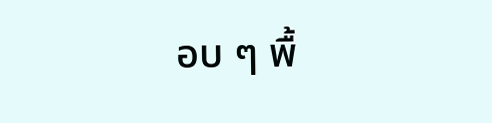อบ ๆ พื้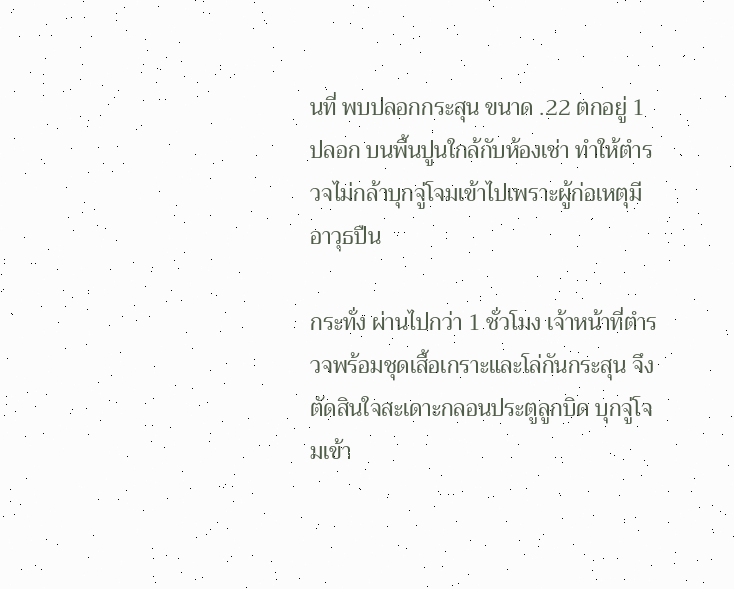นที่ พบปลอกกระสุน ขนาด .22 ตกอยู่ 1 ปลอก บนพื้นปูนใกล้กับห้องเช่า ทำให้ตำรวจไม่กล้าบุกจู่โจมเข้าไปเพราะผู้ก่อเหตุมีอาวุธปืน

กระทั่ง ผ่านไปกว่า 1 ชั่วโมง เจ้าหน้าที่ตำรวจพร้อมชุดเสื้อเกราะและโล่กันกระสุน จึงตัดสินใจสะเดาะกลอนประตูลูกบิด บุกจู่โจมเข้า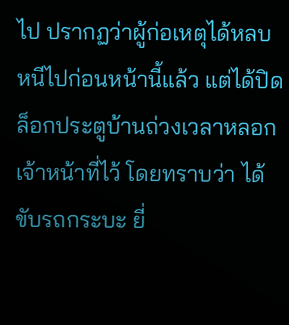ไป ปรากฏว่าผู้ก่อเหตุได้หลบหนีไปก่อนหน้านี้แล้ว แต่ได้ปิดล็อกประตูบ้านถ่วงเวลาหลอกเจ้าหน้าที่ไว้ โดยทราบว่า ได้ขับรถกระบะ ยี่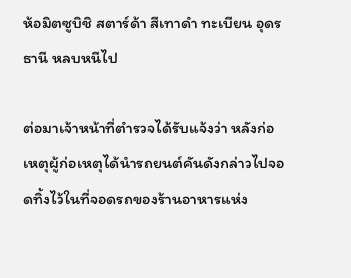ห้อมิตซูบิชิ สตาร์ด้า สีเทาดำ ทะเบียน อุดรธานี หลบหนีไป

ต่อมาเจ้าหน้าที่ตำรวจได้รับแจ้งว่า หลังก่อเหตุผู้ก่อเหตุได้นำรถยนต์คันดังกล่าวไปจอดทิ้งไว้ในที่จอดรถของร้านอาหารแห่ง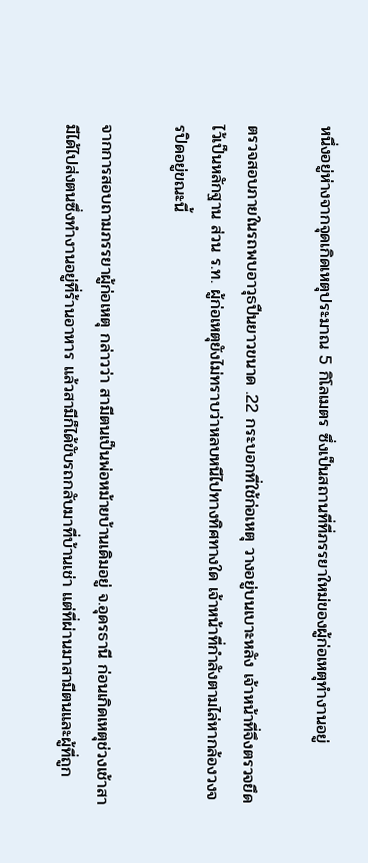หนึ่งอยู่ห่างจากจุดเกิดเหตุประมาณ 5 กิโลเมตร ซึ่งเป็นสถานที่ที่ภรรยาใหม่ของผู้ก่อเหตุทำงานอยู่

ตรวจสอบภายในรถพบอาวุธปืนยาวขนาด .22 กระบอกที่ใช้ก่อเหตุ วางอยู่บนเบาะหลัง เจ้าหน้าที่จึงตรวจยึดไว้เป็นหลักฐาน ส่วน ร.ท. ผู้ก่อเหตุยังไม่ทราบว่าหลบหนีไปทางทิศทางใด เจ้าหน้าที่กำลังตามไล่หากล้องวงจรปิดอยู่ขณะนี้

จากการสอบถามภรรยาผู้ก่อเหตุ กล่าวว่า สามีตนเป็นพ่อหม้ายบ้านเดิมอยู่ จ.อุดรธานี ก่อนเกิดเหตุช่วงเช้าสามีได้ไปส่งตนซึ่งทำงานอยู่ที่ร้านอาหาร แล้วสามีก็ได้ขับรถกลับมาที่บ้านเช่า แต่ที่ผ่านมาสามีตนและผู้ที่ถูก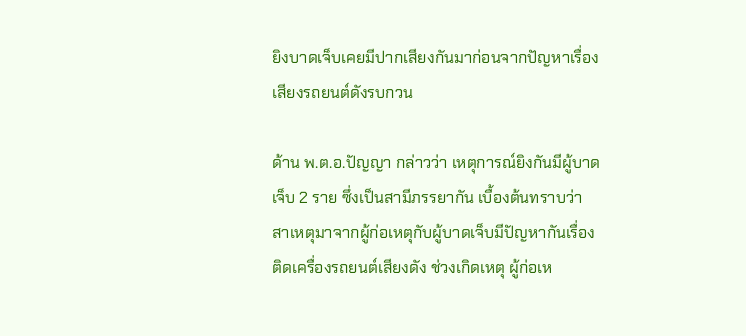ยิงบาดเจ็บเคยมีปากเสียงกันมาก่อนจากปัญหาเรื่องเสียงรถยนต์ดังรบกวน

ด้าน พ.ต.อ.ปัญญา กล่าวว่า เหตุการณ์ยิงกันมีผู้บาดเจ็บ 2 ราย ซึ่งเป็นสามีภรรยากัน เบื้องต้นทราบว่า สาเหตุมาจากผู้ก่อเหตุกับผู้บาดเจ็บมีปัญหากันเรื่องติดเครื่องรถยนต์เสียงดัง ช่วงเกิดเหตุ ผู้ก่อเห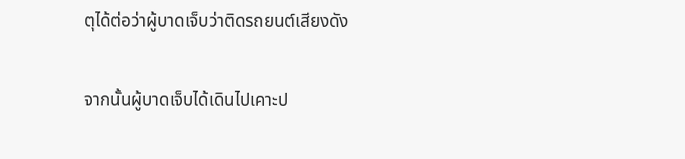ตุได้ต่อว่าผู้บาดเจ็บว่าติดรถยนต์เสียงดัง

จากนั้นผู้บาดเจ็บได้เดินไปเคาะป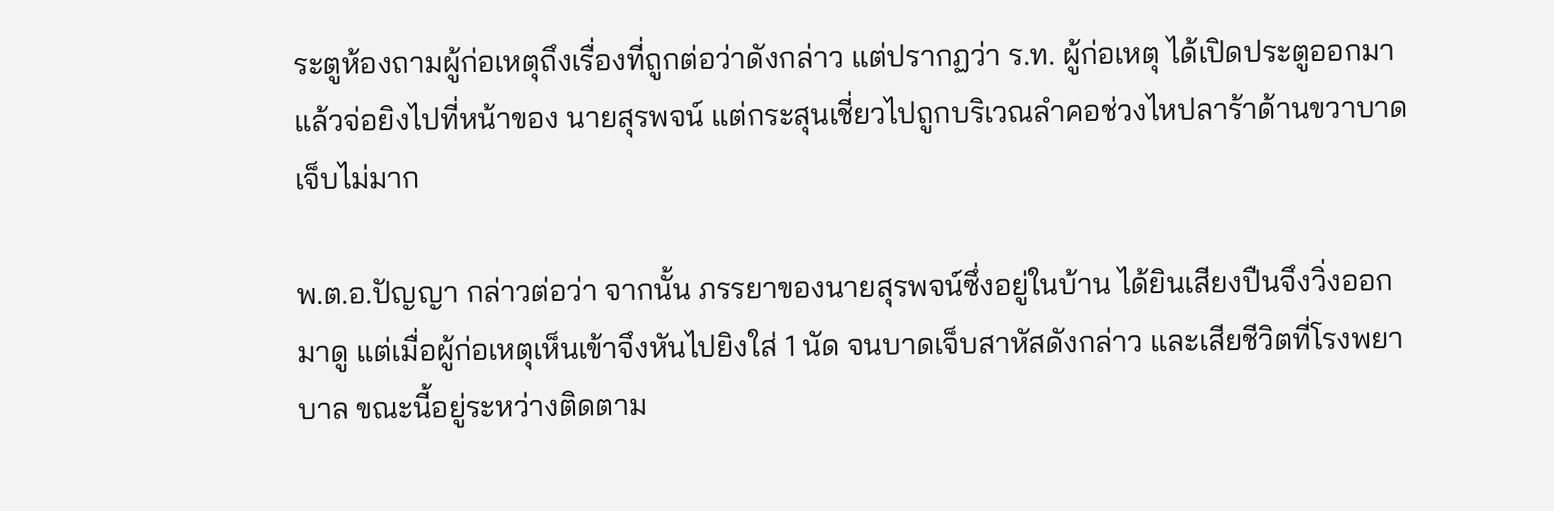ระตูห้องถามผู้ก่อเหตุถึงเรื่องที่ถูกต่อว่าดังกล่าว แต่ปรากฏว่า ร.ท. ผู้ก่อเหตุ ได้เปิดประตูออกมาแล้วจ่อยิงไปที่หน้าของ นายสุรพจน์ แต่กระสุนเชี่ยวไปถูกบริเวณลำคอช่วงไหปลาร้าด้านขวาบาดเจ็บไม่มาก

พ.ต.อ.ปัญญา กล่าวต่อว่า จากนั้น ภรรยาของนายสุรพจน์ซึ่งอยู่ในบ้าน ได้ยินเสียงปืนจึงวิ่งออกมาดู แต่เมื่อผู้ก่อเหตุเห็นเข้าจึงหันไปยิงใส่ 1 นัด จนบาดเจ็บสาหัสดังกล่าว และเสียชีวิตที่โรงพยาบาล ขณะนี้อยู่ระหว่างติดตาม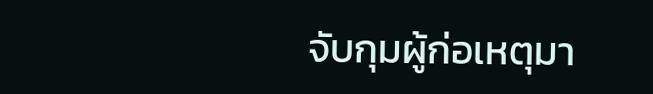จับกุมผู้ก่อเหตุมา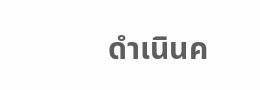ดำเนินค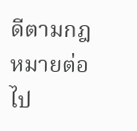ดีตามกฎหมายต่อไป